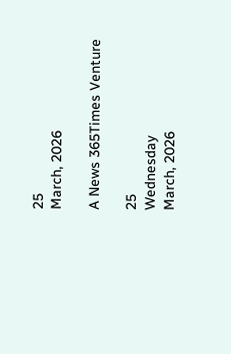25
March, 2026

A News 365Times Venture

25
Wednesday
March, 2026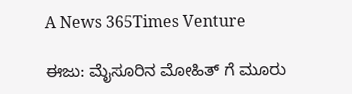A News 365Times Venture

ಈಜು: ಮೈಸೂರಿನ ಮೋಹಿತ್‌ ಗೆ ಮೂರು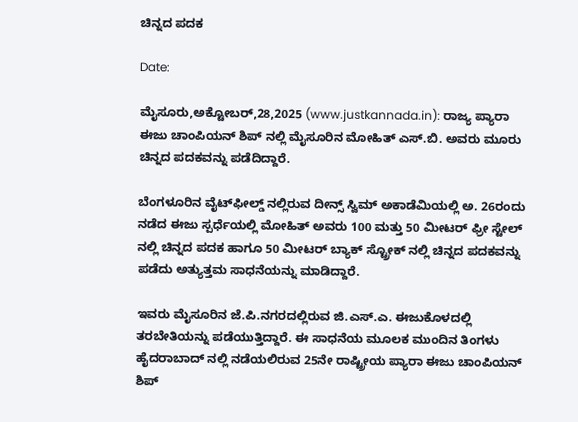ಚಿನ್ನದ ಪದಕ

Date:

ಮೈಸೂರು,ಅಕ್ಟೋಬರ್,28,2025 (www.justkannada.in): ರಾಜ್ಯ ಪ್ಯಾರಾ ಈಜು ಚಾಂಪಿಯನ್ ಶಿಪ್‌ ನಲ್ಲಿ ಮೈಸೂರಿನ ಮೋಹಿತ್ ಎಸ್.ಬಿ. ಅವರು ಮೂರು ಚಿನ್ನದ ಪದಕವನ್ನು ಪಡೆದಿದ್ದಾರೆ.

ಬೆಂಗಳೂರಿನ ವೈಟ್‌ಫೀಲ್ಡ್ ನಲ್ಲಿರುವ ದೀನ್ಸ್ ಸ್ವಿಮ್ ಅಕಾಡೆಮಿಯಲ್ಲಿ ಅ. 26ರಂದು ನಡೆದ ಈಜು ಸ್ಪರ್ಧೆಯಲ್ಲಿ ಮೋಹಿತ್ ಅವರು 100 ಮತ್ತು 50 ಮೀಟರ್ ಫ್ರೀ ಸ್ಟೇಲ್‌ ನಲ್ಲಿ ಚಿನ್ನದ ಪದಕ ಹಾಗೂ 50 ಮೀಟರ್ ಬ್ಯಾಕ್‌ ಸ್ಟ್ರೋಕ್‌ ನಲ್ಲಿ ಚಿನ್ನದ ಪದಕವನ್ನು ಪಡೆದು ಅತ್ಯುತ್ತಮ ಸಾಧನೆಯನ್ನು ಮಾಡಿದ್ದಾರೆ.

ಇವರು ಮೈಸೂರಿನ ಜೆ.ಪಿ.ನಗರದಲ್ಲಿರುವ ಜಿ.ಎಸ್.ಎ. ಈಜುಕೊಳದಲ್ಲಿ ತರಬೇತಿಯನ್ನು ಪಡೆಯುತ್ತಿದ್ದಾರೆ. ಈ ಸಾಧನೆಯ ಮೂಲಕ ಮುಂದಿನ ತಿಂಗಳು ಹೈದರಾಬಾದ್‌ ನಲ್ಲಿ ನಡೆಯಲಿರುವ 25ನೇ ರಾಷ್ಟ್ರೀಯ ಪ್ಯಾರಾ ಈಜು ಚಾಂಪಿಯನ್ ಶಿಪ್‌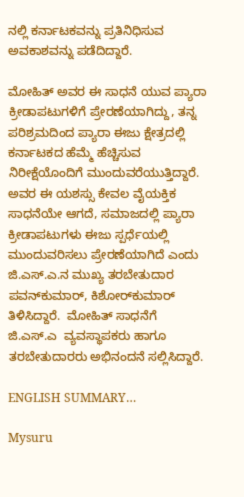ನಲ್ಲಿ ಕರ್ನಾಟಕವನ್ನು ಪ್ರತಿನಿಧಿಸುವ ಅವಕಾಶವನ್ನು ಪಡೆದಿದ್ದಾರೆ.

ಮೋಹಿತ್ ಅವರ ಈ ಸಾಧನೆ ಯುವ ಪ್ಯಾರಾ ಕ್ರೀಡಾಪಟುಗಳಿಗೆ ಪ್ರೇರಣೆಯಾಗಿದ್ದು, ತನ್ನ ಪರಿಶ್ರಮದಿಂದ ಪ್ಯಾರಾ ಈಜು ಕ್ಷೇತ್ರದಲ್ಲಿ ಕರ್ನಾಟಕದ ಹೆಮ್ಮೆ ಹೆಚ್ಚಿಸುವ ನಿರೀಕ್ಷೆಯೊಂದಿಗೆ ಮುಂದುವರೆಯುತ್ತಿದ್ದಾರೆ. ಅವರ ಈ ಯಶಸ್ಸು ಕೇವಲ ವೈಯಕ್ತಿಕ ಸಾಧನೆಯೇ ಆಗದೆ, ಸಮಾಜದಲ್ಲಿ ಪ್ಯಾರಾ ಕ್ರೀಡಾಪಟುಗಳು ಈಜು ಸ್ಪರ್ಧೆಯಲ್ಲಿ ಮುಂದುವರಿಸಲು ಪ್ರೇರಣೆಯಾಗಿದೆ ಎಂದು ಜಿ.ಎಸ್.ಎ.ನ ಮುಖ್ಯ ತರಬೇತುದಾರ ಪವನ್‌ಕುಮಾರ್, ಕಿಶೋರ್‌ಕುಮಾರ್ ತಿಳಿಸಿದ್ದಾರೆ.  ಮೋಹಿತ್ ಸಾಧನೆಗೆ ಜಿ.ಎಸ್.ಎ  ವ್ಯವಸ್ಥಾಪಕರು ಹಾಗೂ ತರಬೇತುದಾರರು ಅಭಿನಂದನೆ ಸಲ್ಲಿಸಿದ್ದಾರೆ.

ENGLISH SUMMARY…

Mysuru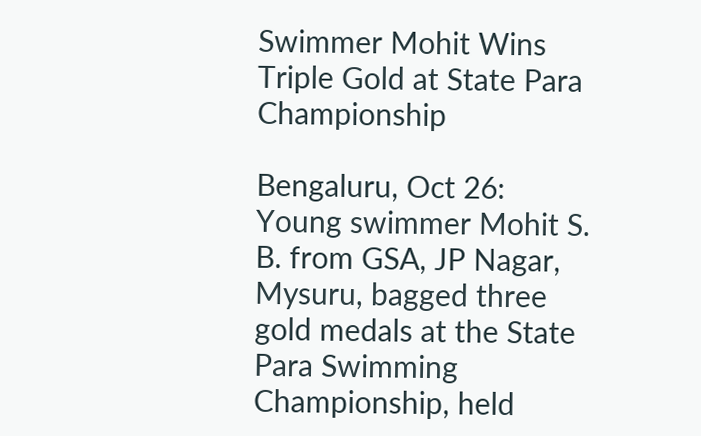Swimmer Mohit Wins Triple Gold at State Para Championship

Bengaluru, Oct 26:
Young swimmer Mohit S. B. from GSA, JP Nagar, Mysuru, bagged three gold medals at the State Para Swimming Championship, held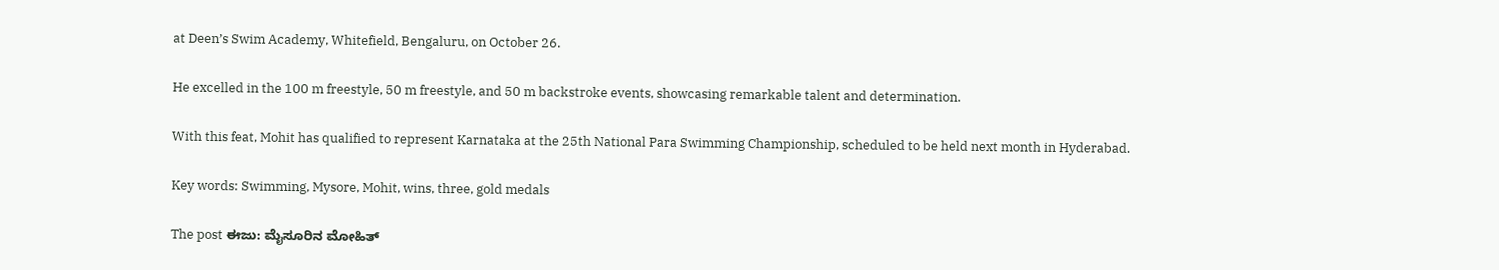at Deen’s Swim Academy, Whitefield, Bengaluru, on October 26.

He excelled in the 100 m freestyle, 50 m freestyle, and 50 m backstroke events, showcasing remarkable talent and determination.

With this feat, Mohit has qualified to represent Karnataka at the 25th National Para Swimming Championship, scheduled to be held next month in Hyderabad.

Key words: Swimming, Mysore, Mohit, wins, three, gold medals

The post ಈಜು: ಮೈಸೂರಿನ ಮೋಹಿತ್‌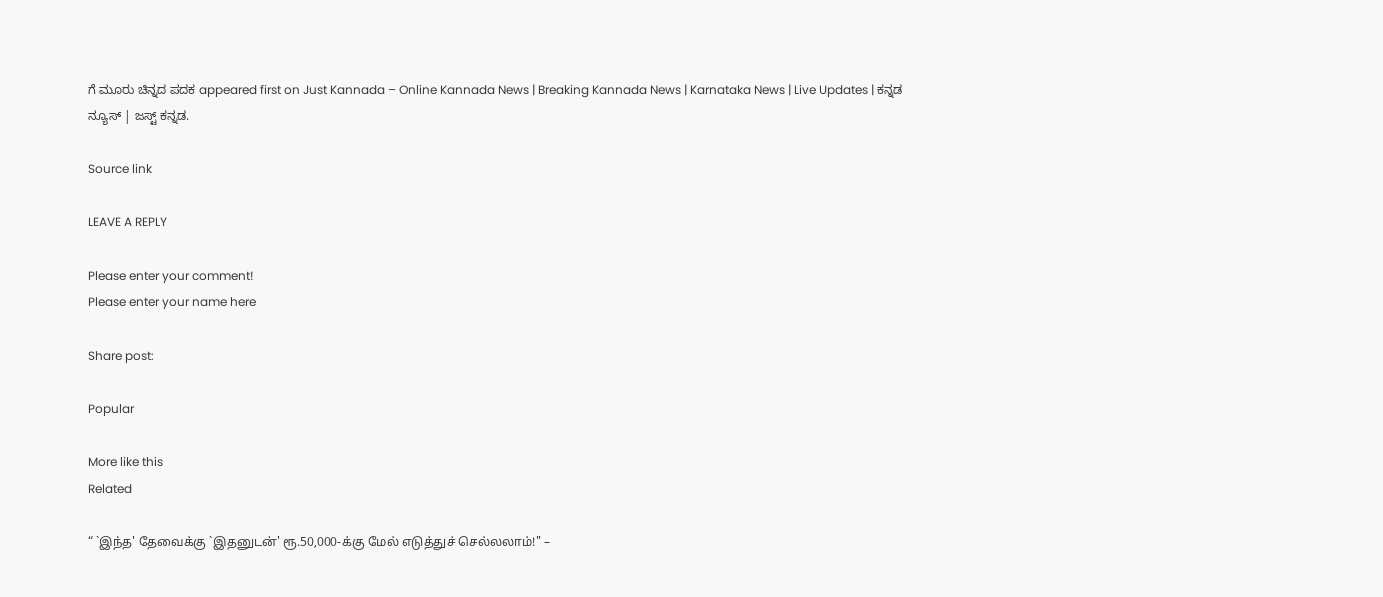ಗೆ ಮೂರು ಚಿನ್ನದ ಪದಕ appeared first on Just Kannada – Online Kannada News | Breaking Kannada News | Karnataka News | Live Updates | ಕನ್ನಡ ನ್ಯೂಸ್ | ಜಸ್ಟ್ ಕನ್ನಡ.

Source link

LEAVE A REPLY

Please enter your comment!
Please enter your name here

Share post:

Popular

More like this
Related

“ `இந்த' தேவைக்கு `இதனுடன்' ரூ.50,000-க்கு மேல் எடுத்துச் செல்லலாம்!" –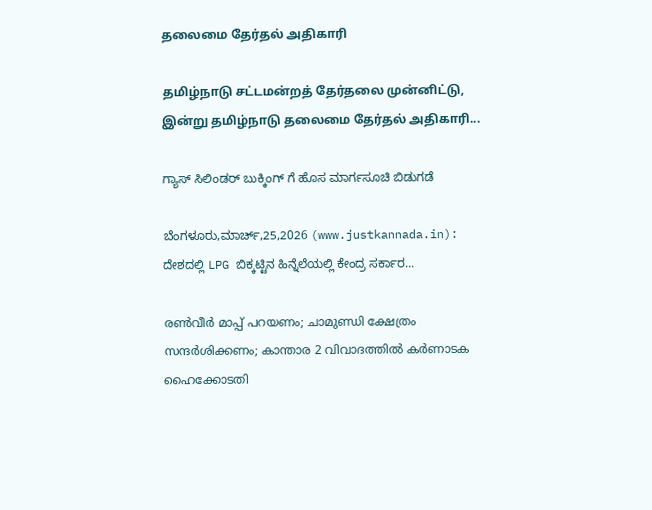தலைமை தேர்தல் அதிகாரி

தமிழ்நாடு சட்டமன்றத் தேர்தலை முன்னிட்டு, இன்று தமிழ்நாடு தலைமை தேர்தல் அதிகாரி...

ಗ್ಯಾಸ್ ಸಿಲಿಂಡರ್ ಬುಕ್ಕಿಂಗ್ ಗೆ ಹೊಸ ಮಾರ್ಗಸೂಚಿ ಬಿಡುಗಡೆ

ಬೆಂಗಳೂರು,ಮಾರ್ಚ್,25,2026 (www.justkannada.in):  ದೇಶದಲ್ಲಿ LPG ಬಿಕ್ಕಟ್ಟಿನ ಹಿನ್ನೆಲೆಯಲ್ಲಿ ಕೇಂದ್ರ ಸರ್ಕಾರ...

രണ്‍വീര്‍ മാപ്പ് പറയണം; ചാമുണ്ഡി ക്ഷേത്രം സന്ദര്‍ശിക്കണം; കാന്താര 2 വിവാദത്തില്‍ കര്‍ണാടക ഹൈക്കോടതി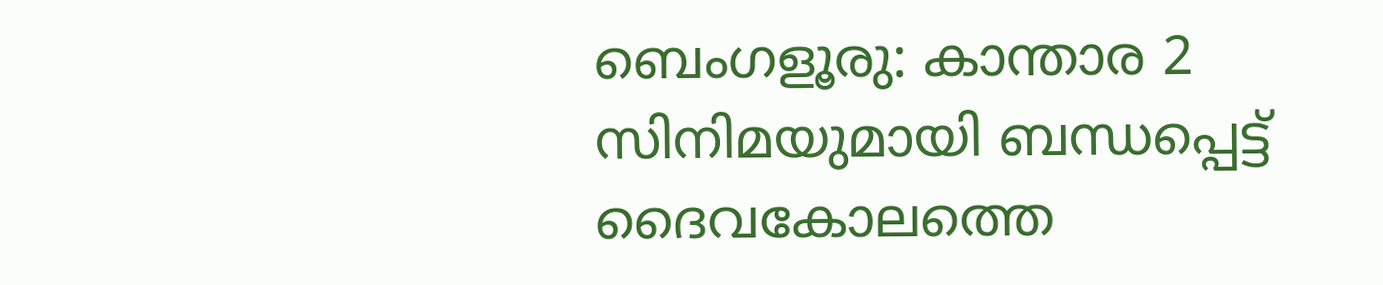ബെംഗളൂരു: കാന്താര 2 സിനിമയുമായി ബന്ധപ്പെട്ട് ദൈവകോലത്തെ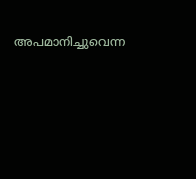അപമാനിച്ചുവെന്ന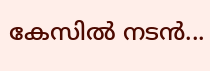കേസില്‍ നടന്‍...